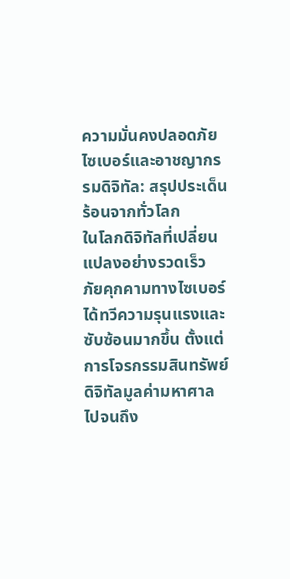ความมั่นคงปลอดภัยไซเบอร์และอาชญากรรมดิจิทัล: สรุปประเด็นร้อนจากทั่วโลก
ในโลกดิจิทัลที่เปลี่ยนแปลงอย่างรวดเร็ว ภัยคุกคามทางไซเบอร์ได้ทวีความรุนแรงและซับซ้อนมากขึ้น ตั้งแต่การโจรกรรมสินทรัพย์ดิจิทัลมูลค่ามหาศาล ไปจนถึง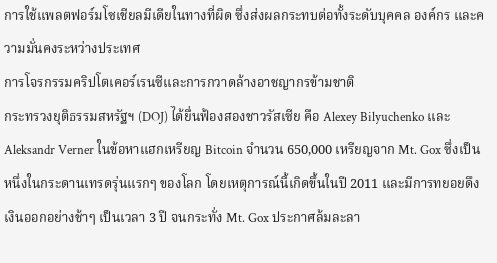การใช้แพลตฟอร์มโซเชียลมีเดียในทางที่ผิด ซึ่งส่งผลกระทบต่อทั้งระดับบุคคล องค์กร และความมั่นคงระหว่างประเทศ
การโจรกรรมคริปโตเคอร์เรนซีและการกวาดล้างอาชญากรข้ามชาติ
กระทรวงยุติธรรมสหรัฐฯ (DOJ) ได้ยื่นฟ้องสองชาวรัสเซีย คือ Alexey Bilyuchenko และ Aleksandr Verner ในข้อหาแฮกเหรียญ Bitcoin จำนวน 650,000 เหรียญจาก Mt. Gox ซึ่งเป็นหนึ่งในกระดานเทรดรุ่นแรกๆ ของโลก โดยเหตุการณ์นี้เกิดขึ้นในปี 2011 และมีการทยอยดึงเงินออกอย่างช้าๆ เป็นเวลา 3 ปี จนกระทั่ง Mt. Gox ประกาศล้มละลา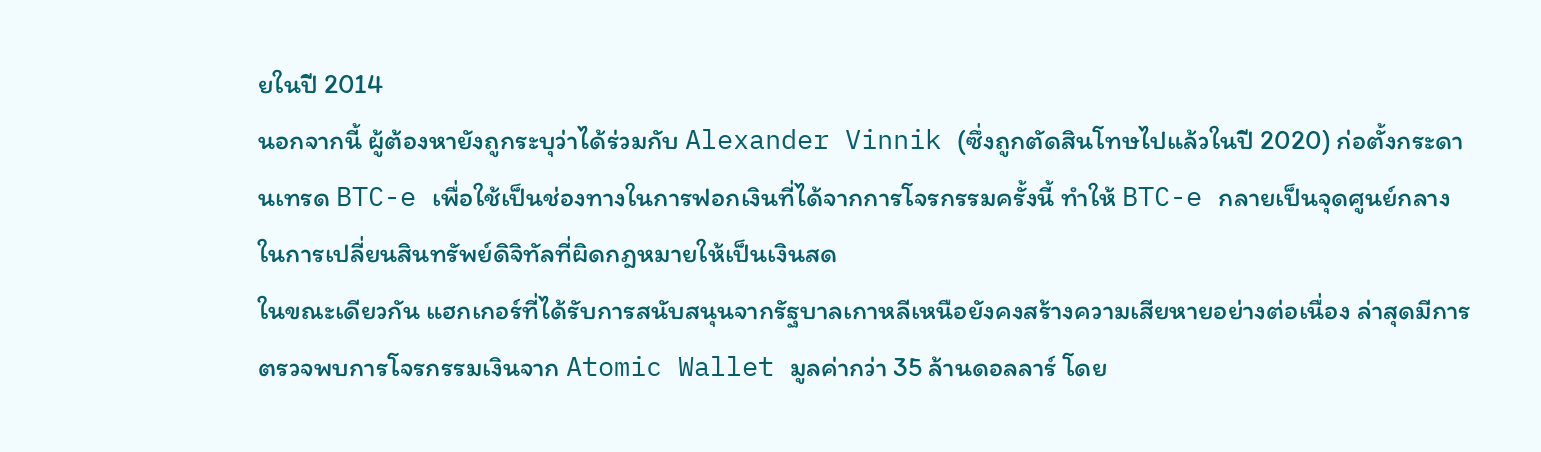ยในปี 2014
นอกจากนี้ ผู้ต้องหายังถูกระบุว่าได้ร่วมกับ Alexander Vinnik (ซึ่งถูกตัดสินโทษไปแล้วในปี 2020) ก่อตั้งกระดานเทรด BTC-e เพื่อใช้เป็นช่องทางในการฟอกเงินที่ได้จากการโจรกรรมครั้งนี้ ทำให้ BTC-e กลายเป็นจุดศูนย์กลางในการเปลี่ยนสินทรัพย์ดิจิทัลที่ผิดกฎหมายให้เป็นเงินสด
ในขณะเดียวกัน แฮกเกอร์ที่ได้รับการสนับสนุนจากรัฐบาลเกาหลีเหนือยังคงสร้างความเสียหายอย่างต่อเนื่อง ล่าสุดมีการตรวจพบการโจรกรรมเงินจาก Atomic Wallet มูลค่ากว่า 35 ล้านดอลลาร์ โดย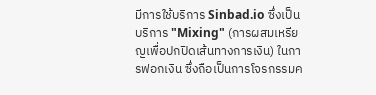มีการใช้บริการ Sinbad.io ซึ่งเป็นบริการ "Mixing" (การผสมเหรียญเพื่อปกปิดเส้นทางการเงิน) ในการฟอกเงิน ซึ่งถือเป็นการโจรกรรมค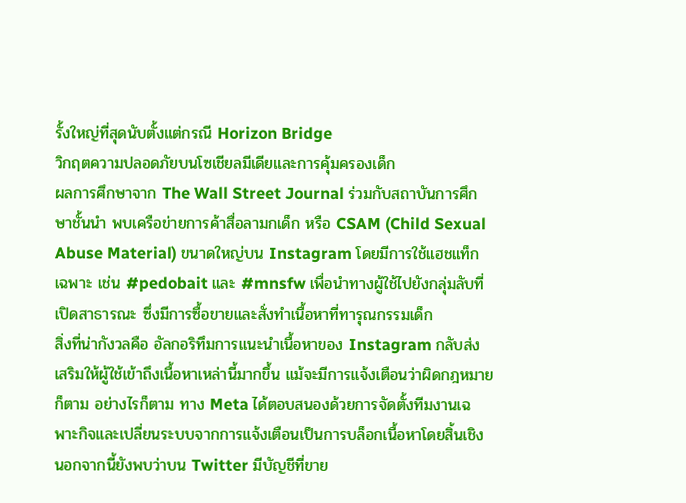รั้งใหญ่ที่สุดนับตั้งแต่กรณี Horizon Bridge
วิกฤตความปลอดภัยบนโซเชียลมีเดียและการคุ้มครองเด็ก
ผลการศึกษาจาก The Wall Street Journal ร่วมกับสถาบันการศึกษาชั้นนำ พบเครือข่ายการค้าสื่อลามกเด็ก หรือ CSAM (Child Sexual Abuse Material) ขนาดใหญ่บน Instagram โดยมีการใช้แฮชแท็กเฉพาะ เช่น #pedobait และ #mnsfw เพื่อนำทางผู้ใช้ไปยังกลุ่มลับที่เปิดสาธารณะ ซึ่งมีการซื้อขายและสั่งทำเนื้อหาที่ทารุณกรรมเด็ก
สิ่งที่น่ากังวลคือ อัลกอริทึมการแนะนำเนื้อหาของ Instagram กลับส่งเสริมให้ผู้ใช้เข้าถึงเนื้อหาเหล่านี้มากขึ้น แม้จะมีการแจ้งเตือนว่าผิดกฎหมายก็ตาม อย่างไรก็ตาม ทาง Meta ได้ตอบสนองด้วยการจัดตั้งทีมงานเฉพาะกิจและเปลี่ยนระบบจากการแจ้งเตือนเป็นการบล็อกเนื้อหาโดยสิ้นเชิง นอกจากนี้ยังพบว่าบน Twitter มีบัญชีที่ขาย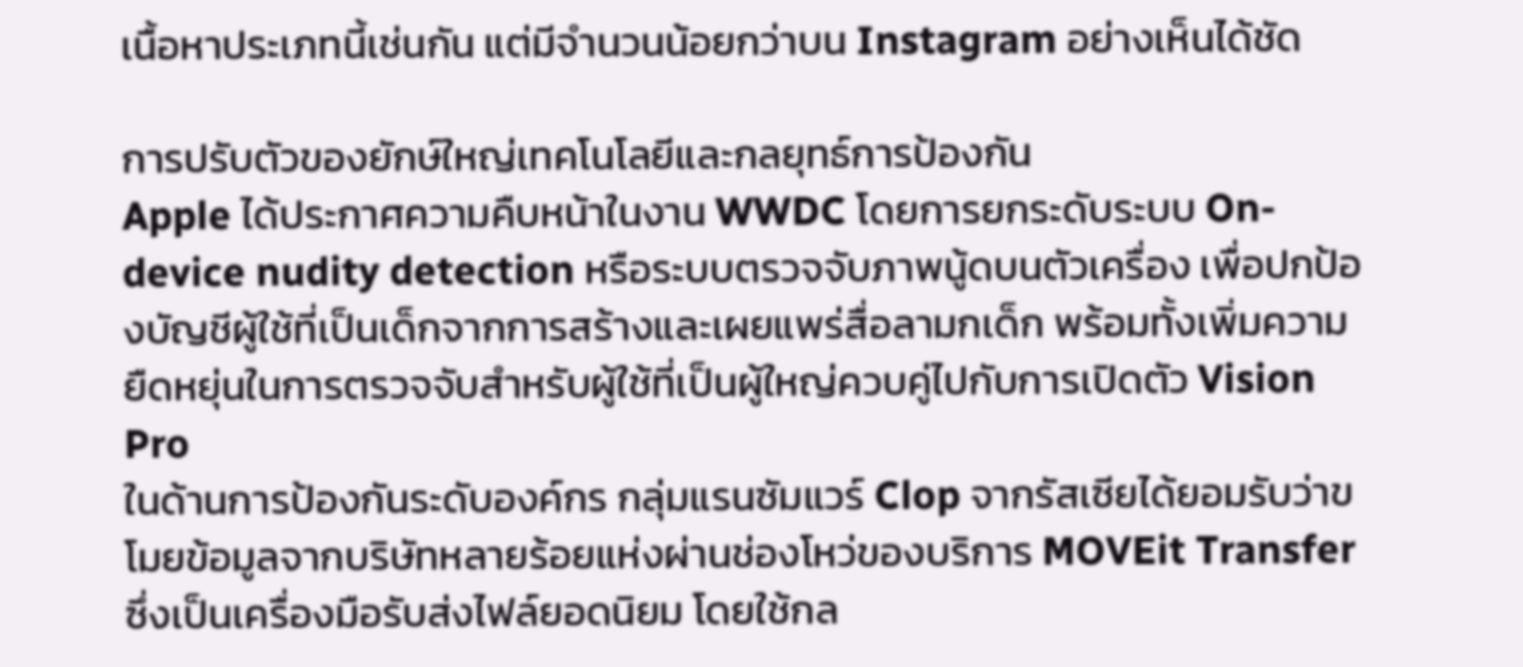เนื้อหาประเภทนี้เช่นกัน แต่มีจำนวนน้อยกว่าบน Instagram อย่างเห็นได้ชัด

การปรับตัวของยักษ์ใหญ่เทคโนโลยีและกลยุทธ์การป้องกัน
Apple ได้ประกาศความคืบหน้าในงาน WWDC โดยการยกระดับระบบ On-device nudity detection หรือระบบตรวจจับภาพนู้ดบนตัวเครื่อง เพื่อปกป้องบัญชีผู้ใช้ที่เป็นเด็กจากการสร้างและเผยแพร่สื่อลามกเด็ก พร้อมทั้งเพิ่มความยืดหยุ่นในการตรวจจับสำหรับผู้ใช้ที่เป็นผู้ใหญ่ควบคู่ไปกับการเปิดตัว Vision Pro
ในด้านการป้องกันระดับองค์กร กลุ่มแรนซัมแวร์ Clop จากรัสเซียได้ยอมรับว่าขโมยข้อมูลจากบริษัทหลายร้อยแห่งผ่านช่องโหว่ของบริการ MOVEit Transfer ซึ่งเป็นเครื่องมือรับส่งไฟล์ยอดนิยม โดยใช้กล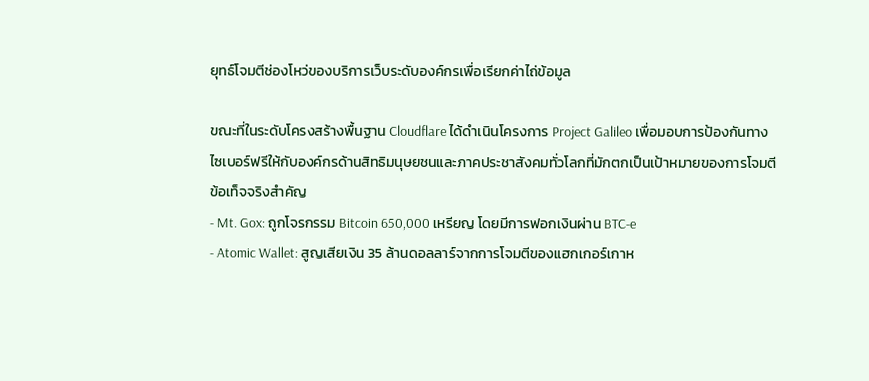ยุทธ์โจมตีช่องโหว่ของบริการเว็บระดับองค์กรเพื่อเรียกค่าไถ่ข้อมูล

ขณะที่ในระดับโครงสร้างพื้นฐาน Cloudflare ได้ดำเนินโครงการ Project Galileo เพื่อมอบการป้องกันทางไซเบอร์ฟรีให้กับองค์กรด้านสิทธิมนุษยชนและภาคประชาสังคมทั่วโลกที่มักตกเป็นเป้าหมายของการโจมตี
ข้อเท็จจริงสำคัญ
- Mt. Gox: ถูกโจรกรรม Bitcoin 650,000 เหรียญ โดยมีการฟอกเงินผ่าน BTC-e
- Atomic Wallet: สูญเสียเงิน 35 ล้านดอลลาร์จากการโจมตีของแฮกเกอร์เกาห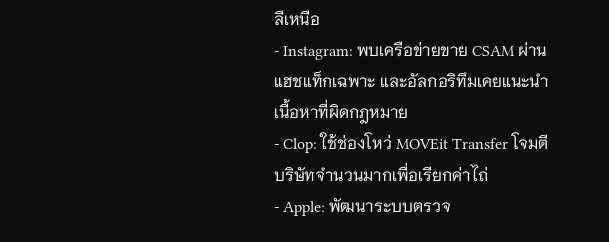ลีเหนือ
- Instagram: พบเครือข่ายขาย CSAM ผ่านแฮชแท็กเฉพาะ และอัลกอริทึมเคยแนะนำเนื้อหาที่ผิดกฎหมาย
- Clop: ใช้ช่องโหว่ MOVEit Transfer โจมตีบริษัทจำนวนมากเพื่อเรียกค่าไถ่
- Apple: พัฒนาระบบตรวจ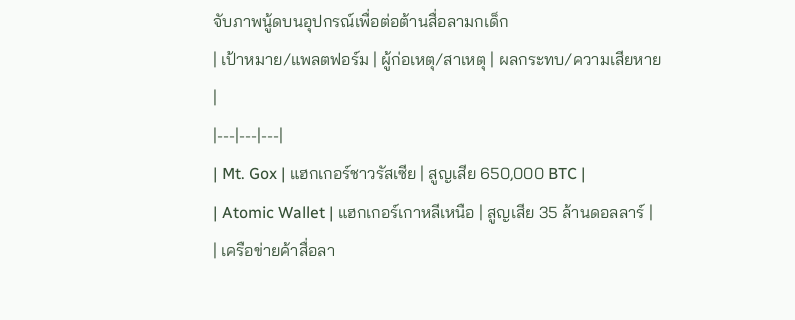จับภาพนู้ดบนอุปกรณ์เพื่อต่อต้านสื่อลามกเด็ก
| เป้าหมาย/แพลตฟอร์ม | ผู้ก่อเหตุ/สาเหตุ | ผลกระทบ/ความเสียหาย |
|---|---|---|
| Mt. Gox | แฮกเกอร์ชาวรัสเซีย | สูญเสีย 650,000 BTC |
| Atomic Wallet | แฮกเกอร์เกาหลีเหนือ | สูญเสีย 35 ล้านดอลลาร์ |
| เครือข่ายค้าสื่อลา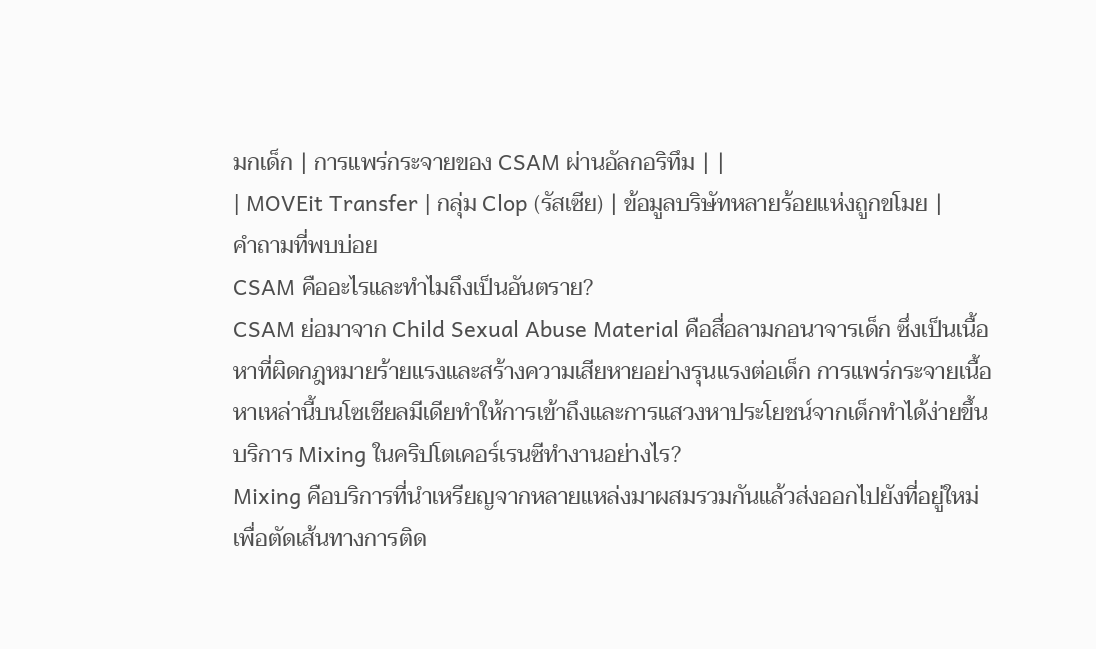มกเด็ก | การแพร่กระจายของ CSAM ผ่านอัลกอริทึม | |
| MOVEit Transfer | กลุ่ม Clop (รัสเซีย) | ข้อมูลบริษัทหลายร้อยแห่งถูกขโมย |
คำถามที่พบบ่อย
CSAM คืออะไรและทำไมถึงเป็นอันตราย?
CSAM ย่อมาจาก Child Sexual Abuse Material คือสื่อลามกอนาจารเด็ก ซึ่งเป็นเนื้อหาที่ผิดกฎหมายร้ายแรงและสร้างความเสียหายอย่างรุนแรงต่อเด็ก การแพร่กระจายเนื้อหาเหล่านี้บนโซเชียลมีเดียทำให้การเข้าถึงและการแสวงหาประโยชน์จากเด็กทำได้ง่ายขึ้น
บริการ Mixing ในคริปโตเคอร์เรนซีทำงานอย่างไร?
Mixing คือบริการที่นำเหรียญจากหลายแหล่งมาผสมรวมกันแล้วส่งออกไปยังที่อยู่ใหม่ เพื่อตัดเส้นทางการติด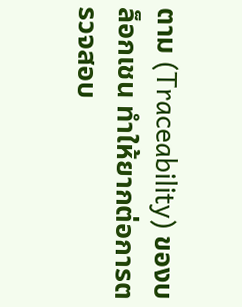ตาม (Traceability) ของบล็อกเชน ทำให้ยากต่อการตรวจสอบ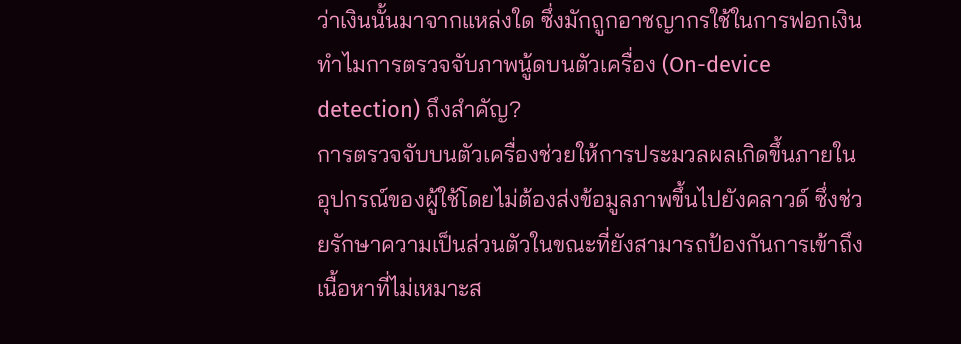ว่าเงินนั้นมาจากแหล่งใด ซึ่งมักถูกอาชญากรใช้ในการฟอกเงิน
ทำไมการตรวจจับภาพนู้ดบนตัวเครื่อง (On-device detection) ถึงสำคัญ?
การตรวจจับบนตัวเครื่องช่วยให้การประมวลผลเกิดขึ้นภายในอุปกรณ์ของผู้ใช้โดยไม่ต้องส่งข้อมูลภาพขึ้นไปยังคลาวด์ ซึ่งช่วยรักษาความเป็นส่วนตัวในขณะที่ยังสามารถป้องกันการเข้าถึงเนื้อหาที่ไม่เหมาะส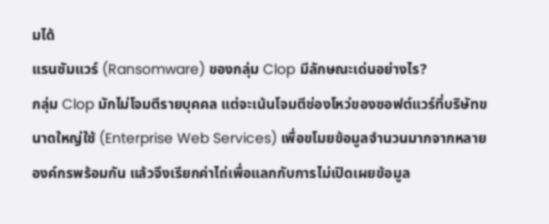มได้
แรนซัมแวร์ (Ransomware) ของกลุ่ม Clop มีลักษณะเด่นอย่างไร?
กลุ่ม Clop มักไม่โจมตีรายบุคคล แต่จะเน้นโจมตีช่องโหว่ของซอฟต์แวร์ที่บริษัทขนาดใหญ่ใช้ (Enterprise Web Services) เพื่อขโมยข้อมูลจำนวนมากจากหลายองค์กรพร้อมกัน แล้วจึงเรียกค่าไถ่เพื่อแลกกับการไม่เปิดเผยข้อมูล